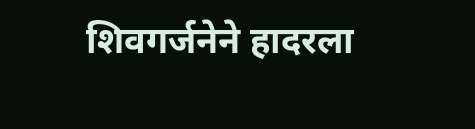शिवगर्जनेने हादरला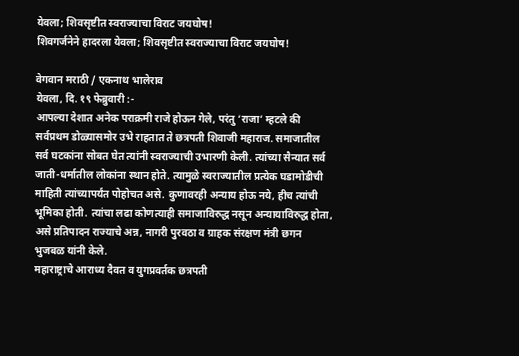येवला; शिवसृष्टीत स्वराज्याचा विराट जयघोष!
शिवगर्जनेने हादरला येवला; शिवसृष्टीत स्वराज्याचा विराट जयघोष!

वेगवान मराठी / एकनाथ भालेराव
येवला, दि. १९ फेब्रुवारी :-
आपल्या देशात अनेक पराक्रमी राजे होऊन गेले, परंतु ‘राजा’ म्हटले की सर्वप्रथम डोळ्यासमोर उभे राहतात ते छत्रपती शिवाजी महाराज. समाजातील सर्व घटकांना सोबत घेत त्यांनी स्वराज्याची उभारणी केली. त्यांच्या सैन्यात सर्व जाती-धर्मातील लोकांना स्थान होते. त्यामुळे स्वराज्यातील प्रत्येक घडामोडीची माहिती त्यांच्यापर्यंत पोहोचत असे. कुणावरही अन्याय होऊ नये, हीच त्यांची भूमिका होती. त्यांचा लढा कोणत्याही समाजाविरुद्ध नसून अन्यायाविरुद्ध होता, असे प्रतिपादन राज्याचे अन्न, नागरी पुरवठा व ग्राहक संरक्षण मंत्री छगन भुजबळ यांनी केले.
महाराष्ट्राचे आराध्य दैवत व युगप्रवर्तक छत्रपती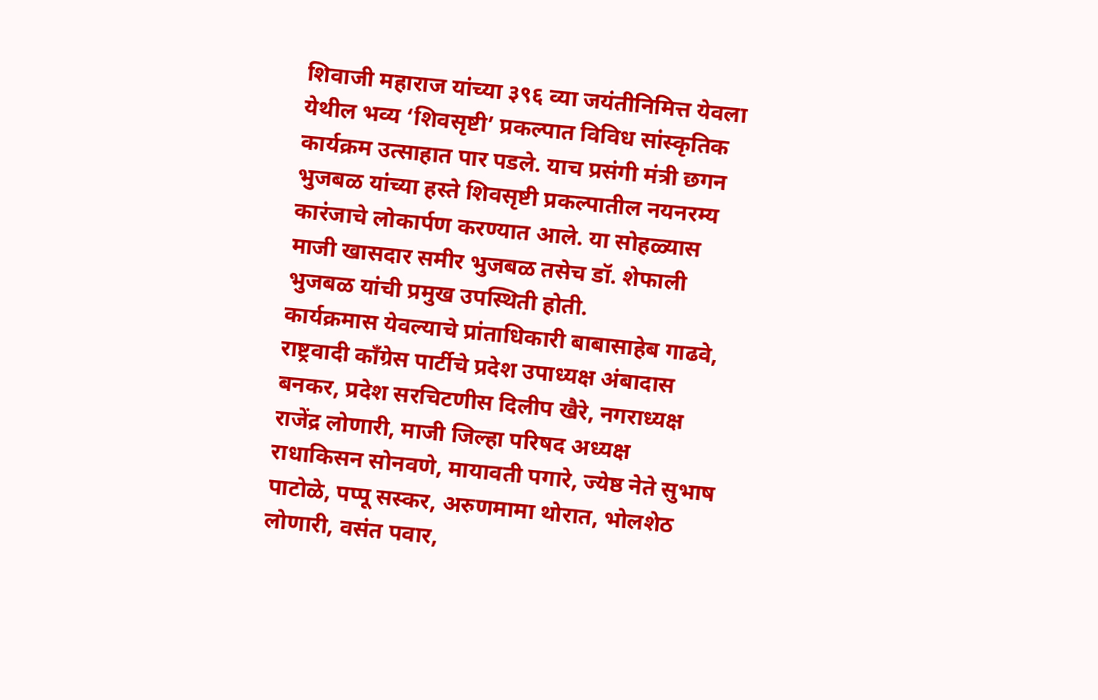शिवाजी महाराज यांच्या ३९६ व्या जयंतीनिमित्त येवला येथील भव्य ‘शिवसृष्टी’ प्रकल्पात विविध सांस्कृतिक कार्यक्रम उत्साहात पार पडले. याच प्रसंगी मंत्री छगन भुजबळ यांच्या हस्ते शिवसृष्टी प्रकल्पातील नयनरम्य कारंजाचे लोकार्पण करण्यात आले. या सोहळ्यास माजी खासदार समीर भुजबळ तसेच डॉ. शेफाली भुजबळ यांची प्रमुख उपस्थिती होती.
कार्यक्रमास येवल्याचे प्रांताधिकारी बाबासाहेब गाढवे, राष्ट्रवादी काँग्रेस पार्टीचे प्रदेश उपाध्यक्ष अंबादास बनकर, प्रदेश सरचिटणीस दिलीप खैरे, नगराध्यक्ष राजेंद्र लोणारी, माजी जिल्हा परिषद अध्यक्ष राधाकिसन सोनवणे, मायावती पगारे, ज्येष्ठ नेते सुभाष पाटोळे, पप्पू सस्कर, अरुणमामा थोरात, भोलशेठ लोणारी, वसंत पवार,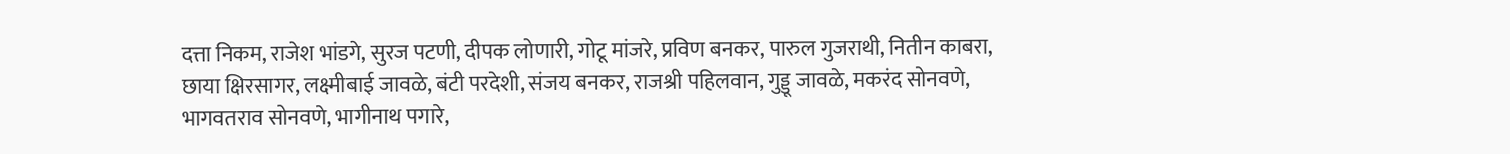दत्ता निकम, राजेश भांडगे, सुरज पटणी, दीपक लोणारी, गोटू मांजरे, प्रविण बनकर, पारुल गुजराथी, नितीन काबरा, छाया क्षिरसागर, लक्ष्मीबाई जावळे, बंटी परदेशी, संजय बनकर, राजश्री पहिलवान, गुड्डू जावळे, मकरंद सोनवणे, भागवतराव सोनवणे, भागीनाथ पगारे,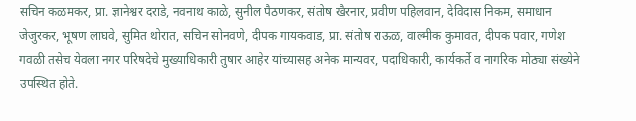सचिन कळमकर, प्रा. ज्ञानेश्वर दराडे, नवनाथ काळे, सुनील पैठणकर, संतोष खैरनार, प्रवीण पहिलवान, देविदास निकम, समाधान जेजुरकर, भूषण लाघवे, सुमित थोरात, सचिन सोनवणे, दीपक गायकवाड, प्रा. संतोष राऊळ, वाल्मीक कुमावत, दीपक पवार, गणेश गवळी तसेच येवला नगर परिषदेचे मुख्याधिकारी तुषार आहेर यांच्यासह अनेक मान्यवर, पदाधिकारी, कार्यकर्ते व नागरिक मोठ्या संख्येने उपस्थित होते.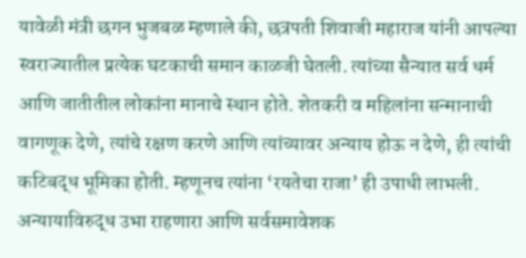यावेळी मंत्री छगन भुजबळ म्हणाले की, छत्रपती शिवाजी महाराज यांनी आपल्या स्वराज्यातील प्रत्येक घटकाची समान काळजी घेतली. त्यांच्या सैन्यात सर्व धर्म आणि जातीतील लोकांना मानाचे स्थान होते. शेतकरी व महिलांना सन्मानाची वागणूक देणे, त्यांचे रक्षण करणे आणि त्यांच्यावर अन्याय होऊ न देणे, ही त्यांची कटिबद्ध भूमिका होती. म्हणूनच त्यांना ‘रयतेचा राजा’ ही उपाधी लाभली. अन्यायाविरुद्ध उभा राहणारा आणि सर्वसमावेशक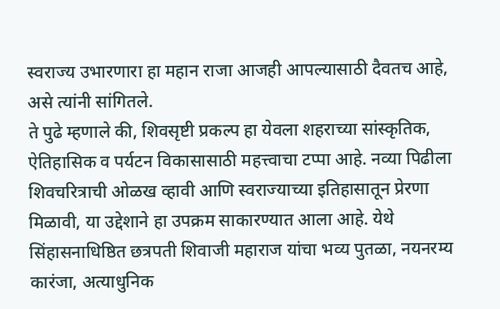स्वराज्य उभारणारा हा महान राजा आजही आपल्यासाठी दैवतच आहे, असे त्यांनी सांगितले.
ते पुढे म्हणाले की, शिवसृष्टी प्रकल्प हा येवला शहराच्या सांस्कृतिक, ऐतिहासिक व पर्यटन विकासासाठी महत्त्वाचा टप्पा आहे. नव्या पिढीला शिवचरित्राची ओळख व्हावी आणि स्वराज्याच्या इतिहासातून प्रेरणा मिळावी, या उद्देशाने हा उपक्रम साकारण्यात आला आहे. येथे सिंहासनाधिष्ठित छत्रपती शिवाजी महाराज यांचा भव्य पुतळा, नयनरम्य कारंजा, अत्याधुनिक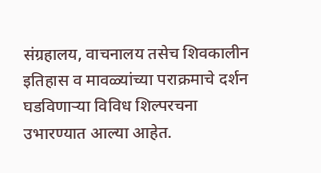संग्रहालय, वाचनालय तसेच शिवकालीन इतिहास व मावळ्यांच्या पराक्रमाचे दर्शन घडविणाऱ्या विविध शिल्परचना उभारण्यात आल्या आहेत.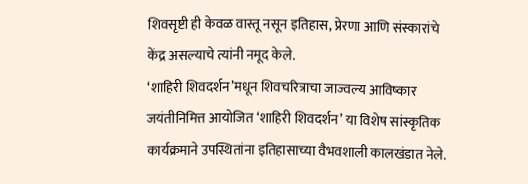शिवसृष्टी ही केवळ वास्तू नसून इतिहास, प्रेरणा आणि संस्कारांचे केंद्र असल्याचे त्यांनी नमूद केले.
‘शाहिरी शिवदर्शन’मधून शिवचरित्राचा जाज्वल्य आविष्कार
जयंतीनिमित्त आयोजित ‘शाहिरी शिवदर्शन’ या विशेष सांस्कृतिक कार्यक्रमाने उपस्थितांना इतिहासाच्या वैभवशाली कालखंडात नेले.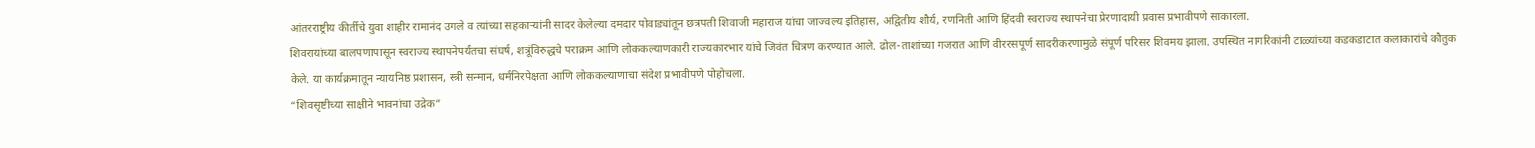आंतरराष्ट्रीय कीर्तीचे युवा शाहीर रामानंद उगले व त्यांच्या सहकाऱ्यांनी सादर केलेल्या दमदार पोवाड्यांतून छत्रपती शिवाजी महाराज यांचा जाज्वल्य इतिहास, अद्वितीय शौर्य, रणनिती आणि हिंदवी स्वराज्य स्थापनेचा प्रेरणादायी प्रवास प्रभावीपणे साकारला.
शिवरायांच्या बालपणापासून स्वराज्य स्थापनेपर्यंतचा संघर्ष, शत्रूंविरुद्धचे पराक्रम आणि लोककल्याणकारी राज्यकारभार यांचे जिवंत चित्रण करण्यात आले. ढोल-ताशांच्या गजरात आणि वीररसपूर्ण सादरीकरणामुळे संपूर्ण परिसर शिवमय झाला. उपस्थित नागरिकांनी टाळ्यांच्या कडकडाटात कलाकारांचे कौतुक केले. या कार्यक्रमातून न्यायनिष्ठ प्रशासन, स्त्री सन्मान, धर्मनिरपेक्षता आणि लोककल्याणाचा संदेश प्रभावीपणे पोहोचला.
“शिवसृष्टीच्या साक्षीने भावनांचा उद्रेक”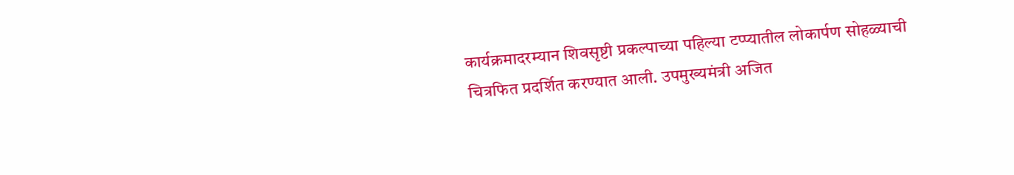कार्यक्रमादरम्यान शिवसृष्टी प्रकल्पाच्या पहिल्या टप्प्यातील लोकार्पण सोहळ्याची चित्रफित प्रदर्शित करण्यात आली. उपमुख्यमंत्री अजित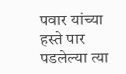पवार यांच्या हस्ते पार पडलेल्या त्या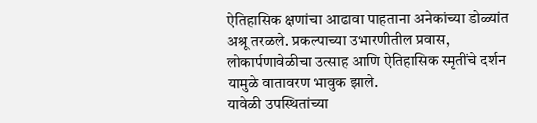ऐतिहासिक क्षणांचा आढावा पाहताना अनेकांच्या डोळ्यांत अश्रू तरळले. प्रकल्पाच्या उभारणीतील प्रवास, लोकार्पणावेळीचा उत्साह आणि ऐतिहासिक स्मृतींचे दर्शन यामुळे वातावरण भावुक झाले.
यावेळी उपस्थितांच्या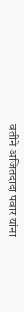वतीने अजितदादा पवार यांना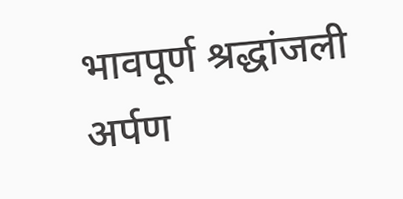भावपूर्ण श्रद्धांजली अर्पण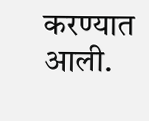करण्यात आली.